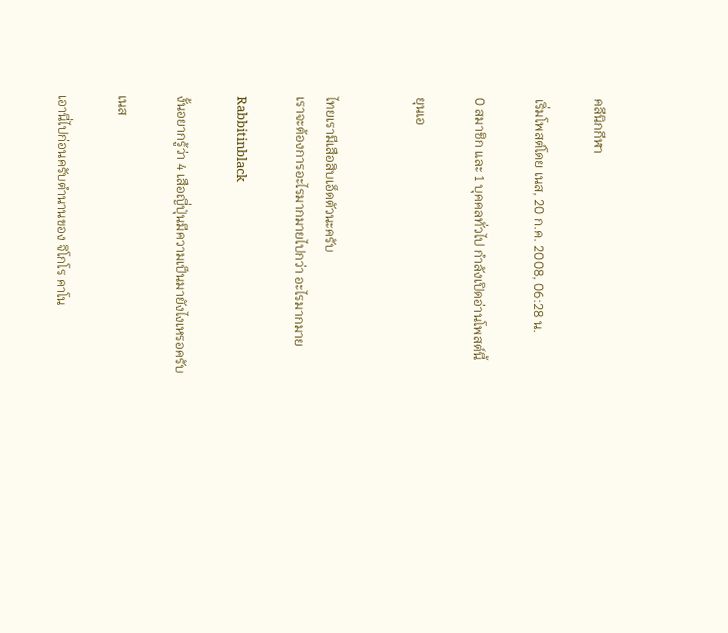คลีนิกกีฬา

เริ่มโพสต์โดย เนส, 20 ก.ค. 2008, 06:28 น.

0 สมาชิก และ 1 บุคคลทั่วไป กำลังเปิดอ่านโพสต์นี้

ยุนเอ


ไทยเรามีเสือสิบเอ็ดตัวนะครับ
เราจะต้องการอะไรมากมายไปกว่า อะไรมากมาย

Rabbitinblack

งั้นอยากรู้ว่า 4 เสือญี่ปุ่นมีความเป็นมายังไงเหรอครับ

เนส

เอานี่ไปก่อนครับตำนานของ จิโกโร คาโน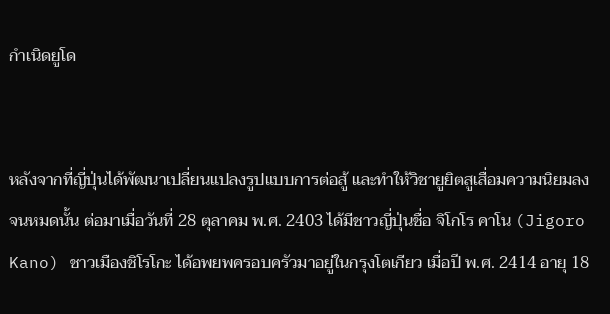กำเนิดยูโด


หลังจากที่ญี่ปุ่นได้พัฒนาเปลี่ยนแปลงรูปแบบการต่อสู้ และทำให้วิชายูยิตสูเสื่อมความนิยมลงจนหมดนั้น ต่อมาเมื่อวันที่ 28 ตุลาคม พ.ศ. 2403 ได้มีชาวญี่ปุ่นชื่อ จิโกโร คาโน (Jigoro Kano) ชาวเมืองชิโรโกะ ได้อพยพครอบครัวมาอยู่ในกรุงโตเกียว เมื่อปี พ.ศ. 2414 อายุ 18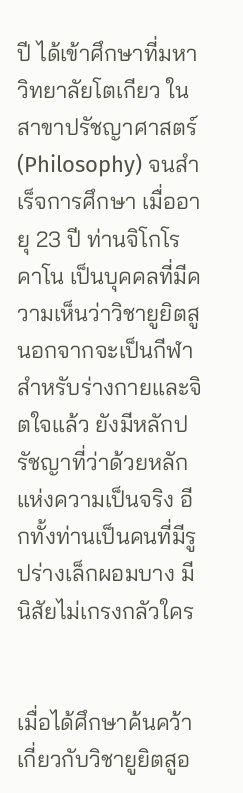ปี ได้เข้าศึกษาที่มหาวิทยาลัยโตเกียว ในสาขาปรัชญาศาสตร์ (Philosophy) จนสำเร็จการศึกษา เมื่ออายุ 23 ปี ท่านจิโกโร คาโน เป็นบุคคลที่มีความเห็นว่าวิชายูยิตสูนอกจากจะเป็นกีฬาสำหรับร่างกายและจิตใจแล้ว ยังมีหลักปรัชญาที่ว่าด้วยหลักแห่งความเป็นจริง อีกทั้งท่านเป็นคนที่มีรูปร่างเล็กผอมบาง มีนิสัยไม่เกรงกลัวใคร


เมื่อได้ศึกษาค้นคว้าเกี่ยวกับวิชายูยิตสูอ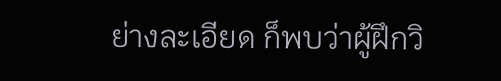ย่างละเอียด ก็พบว่าผู้ฝึกวิ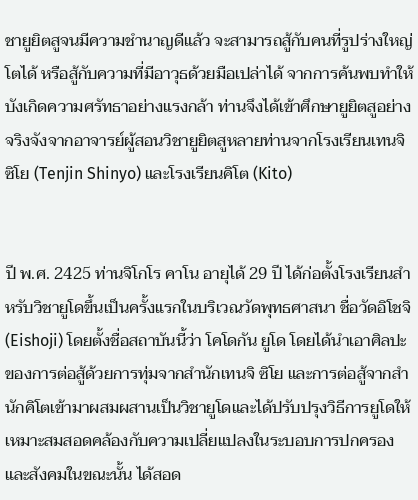ชายูยิตสูจนมีความชำนาญดีแล้ว จะสามารถสู้กับคนที่รูปร่างใหญ่โตได้ หรือสู้กับความที่มีอาวุธด้วยมือเปล่าได้ จากการค้นพบทำให้บังเกิดความศรัทธาอย่างแรงกล้า ท่านจึงได้เข้าศึกษายูยิตสูอย่างจริงจังจากอาจารย์ผู้สอนวิชายูยิตสูหลายท่านจากโรงเรียนเทนจิ ซิโย (Tenjin Shinyo) และโรงเรียนคิโต (Kito)


ปี พ.ศ. 2425 ท่านจิโกโร คาโน อายุได้ 29 ปี ได้ก่อตั้งโรงเรียนสำหรับวิชายูโดขึ้นเป็นครั้งแรกในบริเวณวัดพุทธศาสนา ชื่อวัดอิโชจิ (Eishoji) โดยตั้งชื่อสถาบันนี้ว่า โคโดกัน ยูโด โดยได้นำเอาศิลปะของการต่อสู้ด้วยการทุ่มจากสำนักเทนจิ ซิโย และการต่อสู้จากสำนักคิโตเข้ามาผสมผสานเป็นวิชายูโดและได้ปรับปรุงวิธีการยูโดให้เหมาะสมสอดคล้องกับความเปลี่ยแปลงในระบอบการปกครองและสังคมในขณะนั้น ได้สอด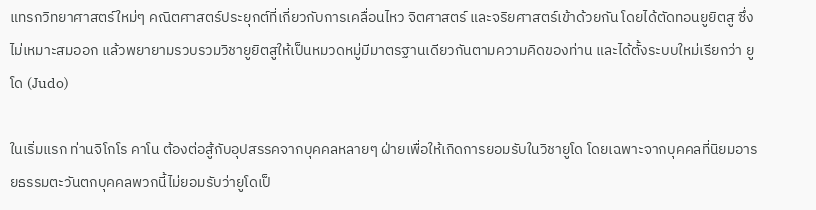แทรกวิทยาศาสตร์ใหม่ๆ คณิตศาสตร์ประยุกต์ที่เกี่ยวกับการเคลื่อนไหว จิตศาสตร์ และจริยศาสตร์เข้าด้วยกัน โดยได้ตัดทอนยูยิตสู ซึ่งไม่เหมาะสมออก แล้วพยายามรวบรวมวิชายูยิตสูให้เป็นหมวดหมู่มีมาตรฐานเดียวกันตามความคิดของท่าน และได้ตั้งระบบใหม่เรียกว่า ยูโด (Judo)

ในเริ่มแรก ท่านจิโกโร คาโน ต้องต่อสู้กับอุปสรรคจากบุคคลหลายๆ ฝ่ายเพื่อให้เกิดการยอมรับในวิชายูโด โดยเฉพาะจากบุคคลที่นิยมอารยธรรมตะวันตกบุคคลพวกนี้ไม่ยอมรับว่ายูโดเป็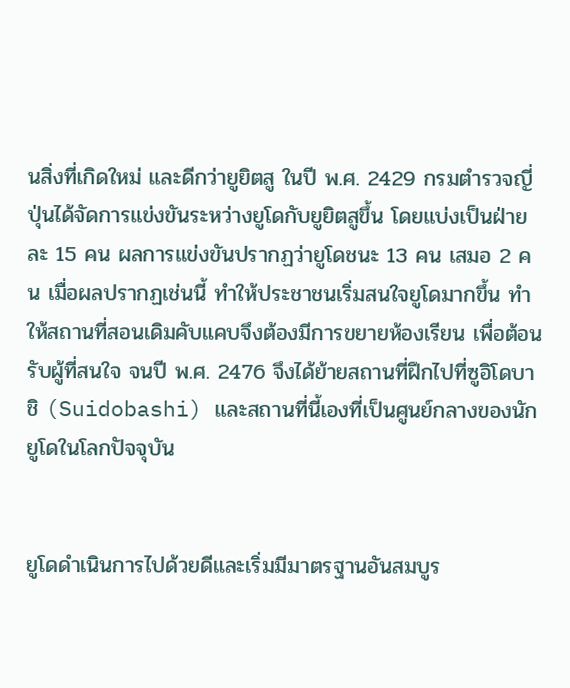นสิ่งที่เกิดใหม่ และดีกว่ายูยิตสู ในปี พ.ศ. 2429 กรมตำรวจญี่ปุ่นได้จัดการแข่งขันระหว่างยูโดกับยูยิตสูขึ้น โดยแบ่งเป็นฝ่ายละ 15 คน ผลการแข่งขันปรากฏว่ายูโดชนะ 13 คน เสมอ 2 คน เมื่อผลปรากฏเช่นนี้ ทำให้ประชาชนเริ่มสนใจยูโดมากขึ้น ทำให้สถานที่สอนเดิมคับแคบจึงต้องมีการขยายห้องเรียน เพื่อต้อนรับผู้ที่สนใจ จนปี พ.ศ. 2476 จึงได้ย้ายสถานที่ฝึกไปที่ซูอิโดบาชิ (Suidobashi) และสถานที่นี้เองที่เป็นศูนย์กลางของนักยูโดในโลกปัจจุบัน


ยูโดดำเนินการไปด้วยดีและเริ่มมีมาตรฐานอันสมบูร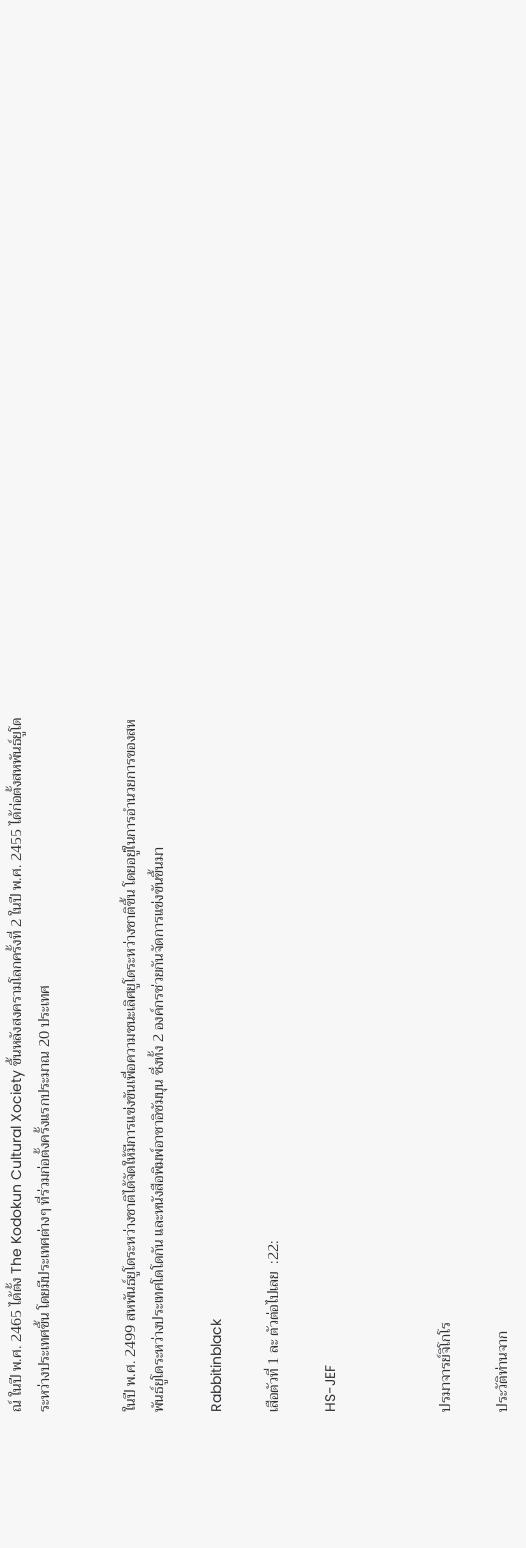ณ์ ในปี พ.ศ. 2465 ได้ตั้ง The Kodokun Cultural Xociety ขึ้นหลังสงครามโลกครั้งที่ 2 ในปี พ.ศ. 2455 ได้ก่อตั้งสหพันธ์ยูโดระหว่างประเทศขึ้น โดยมีประเทศต่างๆ ที่ร่วมก่อตั้งครั้งแรกประมาณ 20 ประเทศ


ในปี พ.ศ. 2499 สหพันธ์ยูโดระหว่างชาติได้จัดให้มีการแข่งขันเพื่อความชนะเลิศยูโดระหว่างชาติขึ้น โดยอยู่ในการอำนวยการของสหพันธ์ยูโดระหว่างประเทศโดโดกัน และหนังสือพิมพ์อาซาอิซัมบุน ซึ่งทั้ง 2 องค์กรช่วยกันจัดการแข่งขันขึ้นมา

Rabbitinblack

เสือตัวที่ 1 ละ ตัวต่อไปเลย  :22:

HS-JEF



ปรมาจารย์จิโกโร

ประวัติท่านจาก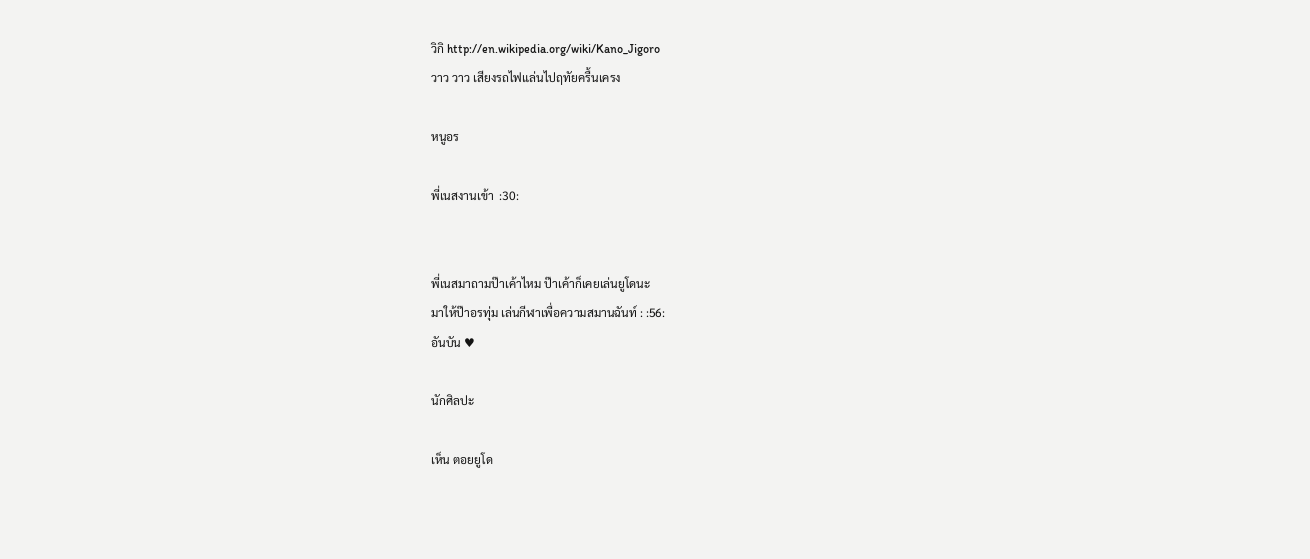วิกิ http://en.wikipedia.org/wiki/Kano_Jigoro
วาว วาว เสียงรถไฟแล่นไปฤทัยครื้นเครง

หนูอร

พี่เนสงานเข้า  :30:


พี่เนสมาถามป๊าเค้าไหม ป๊าเค้าก็เคยเล่นยูโดนะ
มาให้ป๊าอรทุ่ม เล่นกีฬาเพื่อความสมานฉันท์ : :56:
อันบัน ♥

นักศิลปะ

เห็น ตอยยูโด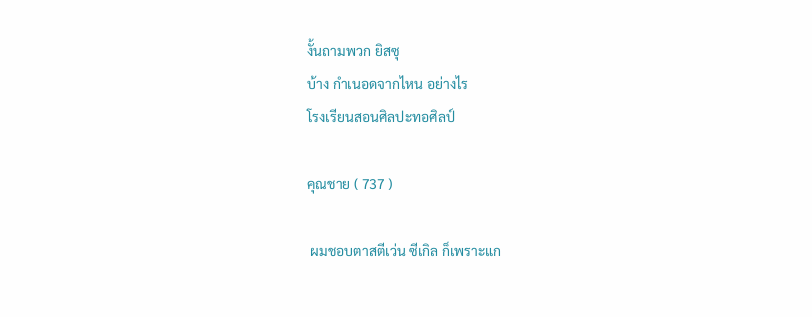งั้นถามพวก ยิสซุ
บ้าง กำเนอดจากไหน อย่างไร
โรงเรียนสอนศิลปะทอศิลป์

คุณชาย ( 737 )

 ผมชอบตาสตีเว่น ซีเกิล ก็เพราะแก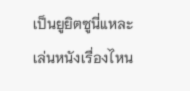เป็นยูยิตซูนี่แหละ เล่นหนังเรื่องไหน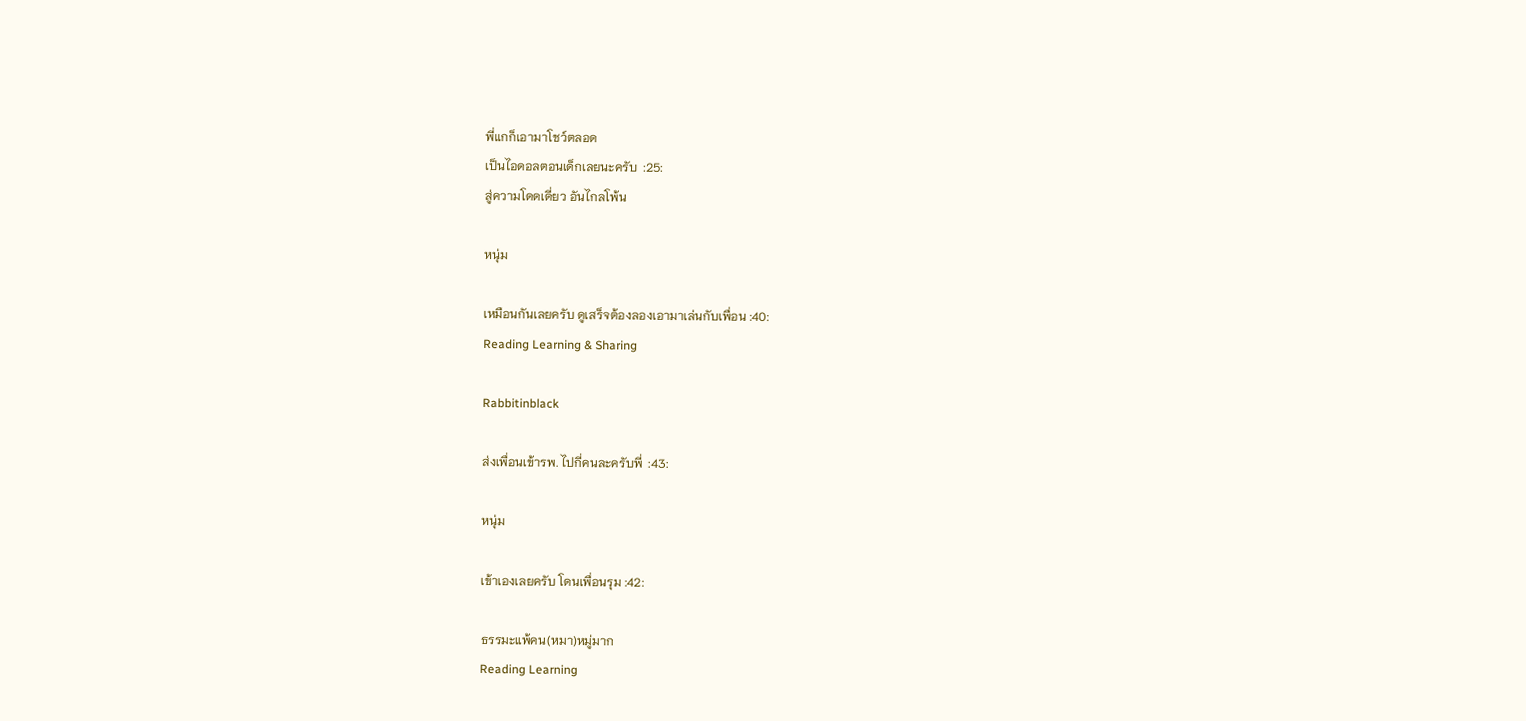พี่แกก็เอามาโชว์ตลอด
เป็นไอดอลตอนเด็กเลยนะครับ  :25:
สู่ความโดดเดี่ยว อันไกลโพ้น

หนุ่ม

เหมือนกันเลยครับ ดูเสร็จต้องลองเอามาเล่นกับเพื่อน :40:
Reading Learning & Sharing

Rabbitinblack

ส่งเพื่อนเข้ารพ. ไปกี่คนละครับพี่  :43:

หนุ่ม

เข้าเองเลยครับ โดนเพื่อนรุม :42:

ธรรมะแพ้คน(หมา)หมู่มาก
Reading Learning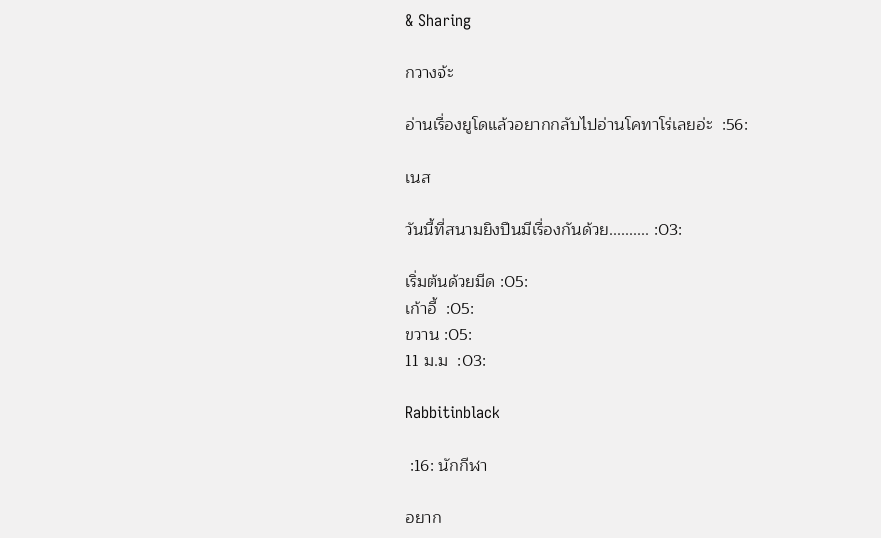& Sharing

กวางจ้ะ

อ่านเรื่องยูโดแล้วอยากกลับไปอ่านโคทาโร่เลยอ่ะ  :56:

เนส

วันนี้ที่สนามยิงปืนมีเรื่องกันด้วย.......... :03:

เริ่มต้นด้วยมีด :05:
เก้าอี้  :05:
ขวาน :05:
11 ม.ม  :03:

Rabbitinblack

 :16: นักกีฬา

อยาก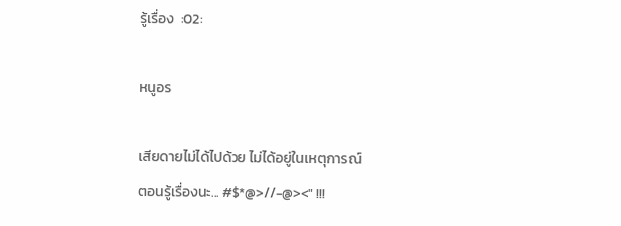รู้เรื่อง  :02:

หนูอร

เสียดายไม่ได้ไปด้วย ไม่ได้อยู่ในเหตุการณ์
ตอนรู้เรื่องนะ... #$*@>//-@><" !!!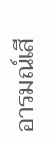อารมณ์เสี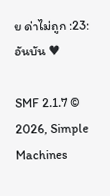ย ด่าไม่ถูก :23:
อันบัน ♥

SMF 2.1.7 © 2026, Simple Machines